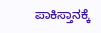ಪಾಕಿಸ್ತಾನಕ್ಕೆ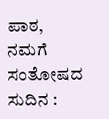ಪಾಠ, ನಮಗೆ ಸಂತೋಷದ ಸುದಿನ :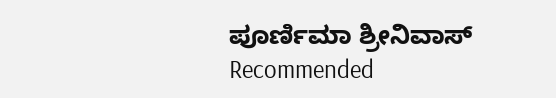ಪೂರ್ಣಿಮಾ ಶ್ರೀನಿವಾಸ್
Recommended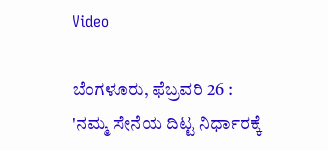Video

ಬೆಂಗಳೂರು, ಫೆಬ್ರವರಿ 26 : 'ನಮ್ಮ ಸೇನೆಯ ದಿಟ್ಟ ನಿರ್ಧಾರಕ್ಕೆ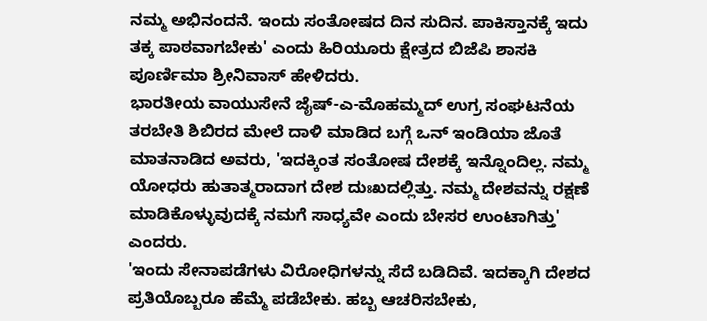ನಮ್ಮ ಅಭಿನಂದನೆ. ಇಂದು ಸಂತೋಷದ ದಿನ ಸುದಿನ. ಪಾಕಿಸ್ತಾನಕ್ಕೆ ಇದು ತಕ್ಕ ಪಾಠವಾಗಬೇಕು' ಎಂದು ಹಿರಿಯೂರು ಕ್ಷೇತ್ರದ ಬಿಜೆಪಿ ಶಾಸಕಿ ಪೂರ್ಣಿಮಾ ಶ್ರೀನಿವಾಸ್ ಹೇಳಿದರು.
ಭಾರತೀಯ ವಾಯುಸೇನೆ ಜೈಷ್-ಎ-ಮೊಹಮ್ಮದ್ ಉಗ್ರ ಸಂಘಟನೆಯ ತರಬೇತಿ ಶಿಬಿರದ ಮೇಲೆ ದಾಳಿ ಮಾಡಿದ ಬಗ್ಗೆ ಒನ್ ಇಂಡಿಯಾ ಜೊತೆ ಮಾತನಾಡಿದ ಅವರು, 'ಇದಕ್ಕಿಂತ ಸಂತೋಷ ದೇಶಕ್ಕೆ ಇನ್ನೊಂದಿಲ್ಲ. ನಮ್ಮ ಯೋಧರು ಹುತಾತ್ಮರಾದಾಗ ದೇಶ ದುಃಖದಲ್ಲಿತ್ತು. ನಮ್ಮ ದೇಶವನ್ನು ರಕ್ಷಣೆ ಮಾಡಿಕೊಳ್ಳುವುದಕ್ಕೆ ನಮಗೆ ಸಾಧ್ಯವೇ ಎಂದು ಬೇಸರ ಉಂಟಾಗಿತ್ತು' ಎಂದರು.
'ಇಂದು ಸೇನಾಪಡೆಗಳು ವಿರೋಧಿಗಳನ್ನು ಸೆದೆ ಬಡಿದಿವೆ. ಇದಕ್ಕಾಗಿ ದೇಶದ ಪ್ರತಿಯೊಬ್ಬರೂ ಹೆಮ್ಮೆ ಪಡೆಬೇಕು. ಹಬ್ಬ ಆಚರಿಸಬೇಕು,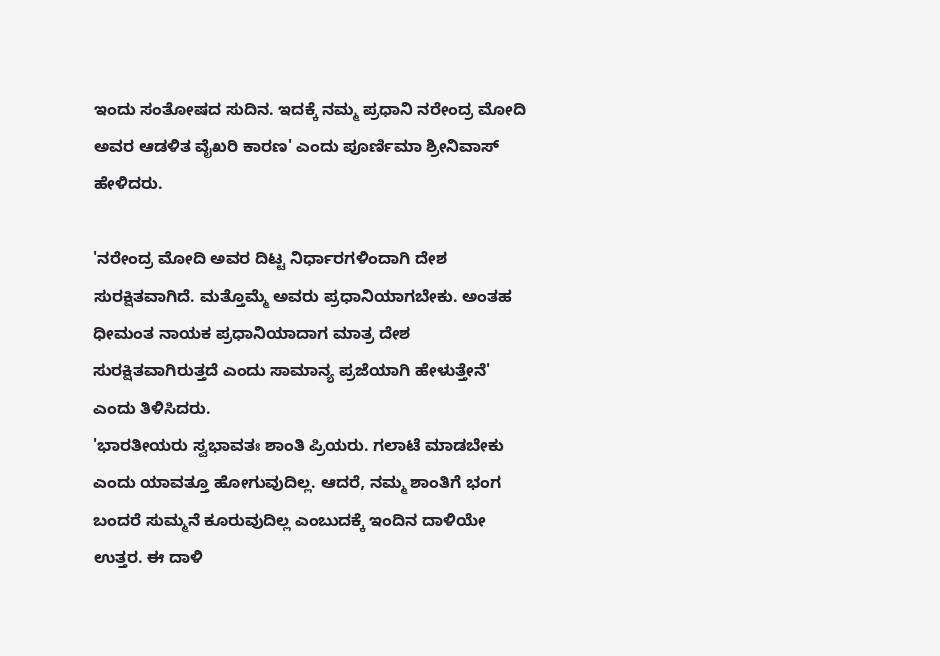ಇಂದು ಸಂತೋಷದ ಸುದಿನ. ಇದಕ್ಕೆ ನಮ್ಮ ಪ್ರಧಾನಿ ನರೇಂದ್ರ ಮೋದಿ ಅವರ ಆಡಳಿತ ವೈಖರಿ ಕಾರಣ' ಎಂದು ಪೂರ್ಣಿಮಾ ಶ್ರೀನಿವಾಸ್ ಹೇಳಿದರು.

'ನರೇಂದ್ರ ಮೋದಿ ಅವರ ದಿಟ್ಟ ನಿರ್ಧಾರಗಳಿಂದಾಗಿ ದೇಶ ಸುರಕ್ಷಿತವಾಗಿದೆ. ಮತ್ತೊಮ್ಮೆ ಅವರು ಪ್ರಧಾನಿಯಾಗಬೇಕು. ಅಂತಹ ಧೀಮಂತ ನಾಯಕ ಪ್ರಧಾನಿಯಾದಾಗ ಮಾತ್ರ ದೇಶ ಸುರಕ್ಷಿತವಾಗಿರುತ್ತದೆ ಎಂದು ಸಾಮಾನ್ಯ ಪ್ರಜೆಯಾಗಿ ಹೇಳುತ್ತೇನೆ' ಎಂದು ತಿಳಿಸಿದರು.
'ಭಾರತೀಯರು ಸ್ವಭಾವತಃ ಶಾಂತಿ ಪ್ರಿಯರು. ಗಲಾಟೆ ಮಾಡಬೇಕು ಎಂದು ಯಾವತ್ತೂ ಹೋಗುವುದಿಲ್ಲ. ಆದರೆ, ನಮ್ಮ ಶಾಂತಿಗೆ ಭಂಗ ಬಂದರೆ ಸುಮ್ಮನೆ ಕೂರುವುದಿಲ್ಲ ಎಂಬುದಕ್ಕೆ ಇಂದಿನ ದಾಳಿಯೇ ಉತ್ತರ. ಈ ದಾಳಿ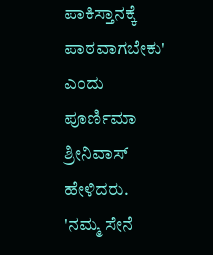ಪಾಕಿಸ್ತಾನಕ್ಕೆ ಪಾಠವಾಗಬೇಕು' ಎಂದು ಪೂರ್ಣಿಮಾ ಶ್ರೀನಿವಾಸ್ ಹೇಳಿದರು.
'ನಮ್ಮ ಸೇನೆ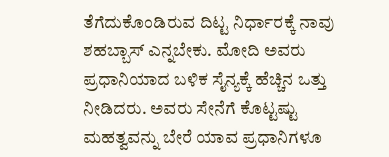ತೆಗೆದುಕೊಂಡಿರುವ ದಿಟ್ಟ ನಿರ್ಧಾರಕ್ಕೆ ನಾವು ಶಹಬ್ಬಾಸ್ ಎನ್ನಬೇಕು. ಮೋದಿ ಅವರು ಪ್ರಧಾನಿಯಾದ ಬಳಿಕ ಸೈನ್ಯಕ್ಕೆ ಹೆಚ್ಚಿನ ಒತ್ತು ನೀಡಿದರು. ಅವರು ಸೇನೆಗೆ ಕೊಟ್ಟಷ್ಟು ಮಹತ್ವವನ್ನು ಬೇರೆ ಯಾವ ಪ್ರಧಾನಿಗಳೂ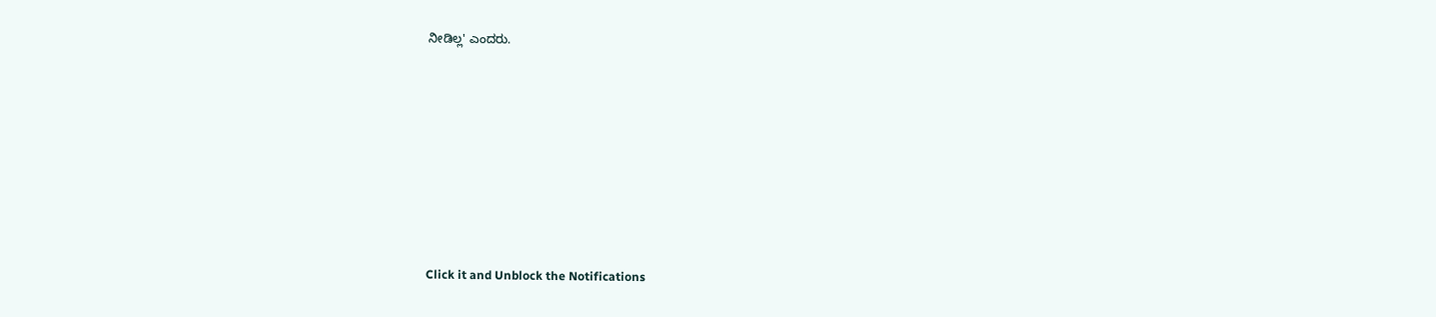ನೀಡಿಲ್ಲ' ಎಂದರು.












Click it and Unblock the Notifications